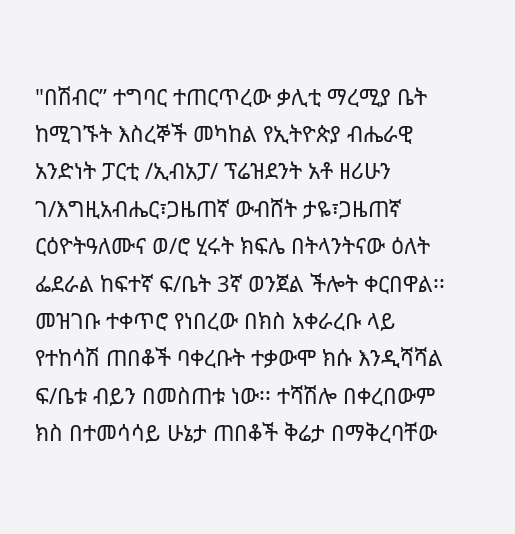"በሽብር” ተግባር ተጠርጥረው ቃሊቲ ማረሚያ ቤት ከሚገኙት እስረኞች መካከል የኢትዮጵያ ብሔራዊ አንድነት ፓርቲ /ኢብአፓ/ ፕሬዝደንት አቶ ዘሪሁን ገ/እግዚአብሔር፣ጋዜጠኛ ውብሸት ታዬ፣ጋዜጠኛ ርዕዮትዓለሙና ወ/ሮ ሂሩት ክፍሌ በትላንትናው ዕለት ፌደራል ከፍተኛ ፍ/ቤት 3ኛ ወንጀል ችሎት ቀርበዋል፡፡ መዝገቡ ተቀጥሮ የነበረው በክስ አቀራረቡ ላይ የተከሳሽ ጠበቆች ባቀረቡት ተቃውሞ ክሱ እንዲሻሻል ፍ/ቤቱ ብይን በመስጠቱ ነው፡፡ ተሻሽሎ በቀረበውም ክስ በተመሳሳይ ሁኔታ ጠበቆች ቅሬታ በማቅረባቸው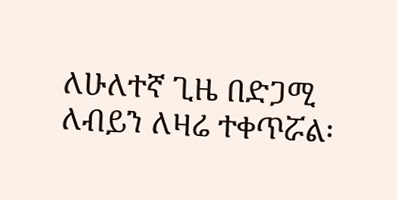ለሁለተኛ ጊዜ በድጋሚ ለብይን ለዛሬ ተቀጥሯል፡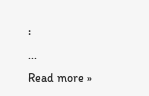፡
...
Read more »